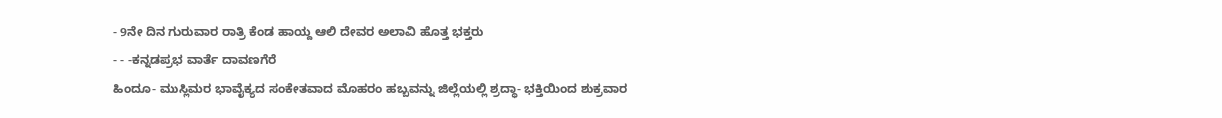- 9ನೇ ದಿನ ಗುರುವಾರ ರಾತ್ರಿ ಕೆಂಡ ಹಾಯ್ದ ಆಲಿ ದೇವರ ಅಲಾವಿ ಹೊತ್ತ ಭಕ್ತರು
- - -ಕನ್ನಡಪ್ರಭ ವಾರ್ತೆ ದಾವಣಗೆರೆ
ಹಿಂದೂ- ಮುಸ್ಲಿಮರ ಭಾವೈಕ್ಯದ ಸಂಕೇತವಾದ ಮೊಹರಂ ಹಬ್ಬವನ್ನು ಜಿಲ್ಲೆಯಲ್ಲಿ ಶ್ರದ್ಧಾ- ಭಕ್ತಿಯಿಂದ ಶುಕ್ರವಾರ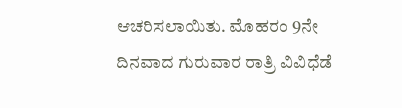ಆಚರಿಸಲಾಯಿತು. ಮೊಹರಂ 9ನೇ ದಿನವಾದ ಗುರುವಾರ ರಾತ್ರಿ ವಿವಿಧೆಡೆ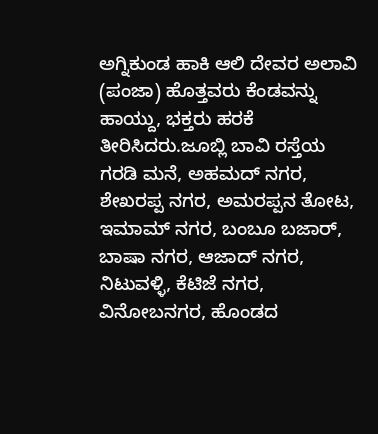ಅಗ್ನಿಕುಂಡ ಹಾಕಿ ಆಲಿ ದೇವರ ಅಲಾವಿ (ಪಂಜಾ) ಹೊತ್ತವರು ಕೆಂಡವನ್ನು ಹಾಯ್ದು, ಭಕ್ತರು ಹರಕೆ ತೀರಿಸಿದರು.ಜೂಬ್ಲಿ ಬಾವಿ ರಸ್ತೆಯ ಗರಡಿ ಮನೆ, ಅಹಮದ್ ನಗರ, ಶೇಖರಪ್ಪ ನಗರ, ಅಮರಪ್ಪನ ತೋಟ, ಇಮಾಮ್ ನಗರ, ಬಂಬೂ ಬಜಾರ್, ಬಾಷಾ ನಗರ, ಆಜಾದ್ ನಗರ, ನಿಟುವಳ್ಳಿ, ಕೆಟಿಜೆ ನಗರ, ವಿನೋಬನಗರ, ಹೊಂಡದ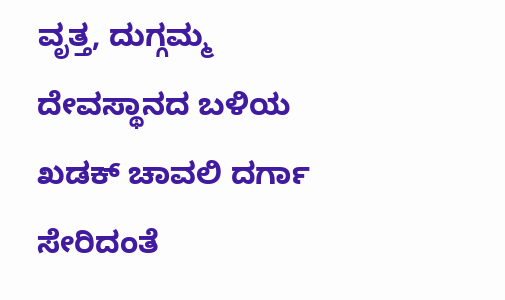ವೃತ್ತ, ದುಗ್ಗಮ್ಮ ದೇವಸ್ಥಾನದ ಬಳಿಯ ಖಡಕ್ ಚಾವಲಿ ದರ್ಗಾ ಸೇರಿದಂತೆ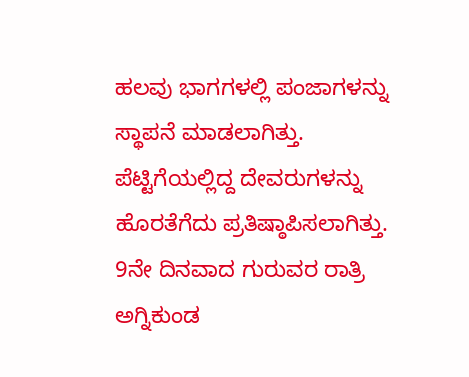ಹಲವು ಭಾಗಗಳಲ್ಲಿ ಪಂಜಾಗಳನ್ನು ಸ್ಥಾಪನೆ ಮಾಡಲಾಗಿತ್ತು.
ಪೆಟ್ಟಿಗೆಯಲ್ಲಿದ್ದ ದೇವರುಗಳನ್ನು ಹೊರತೆಗೆದು ಪ್ರತಿಷ್ಠಾಪಿಸಲಾಗಿತ್ತು. 9ನೇ ದಿನವಾದ ಗುರುವರ ರಾತ್ರಿ ಅಗ್ನಿಕುಂಡ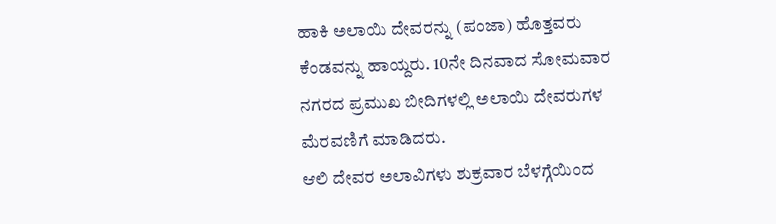ಹಾಕಿ ಅಲಾಯಿ ದೇವರನ್ನು (ಪಂಜಾ) ಹೊತ್ತವರು ಕೆಂಡವನ್ನು ಹಾಯ್ದರು. 10ನೇ ದಿನವಾದ ಸೋಮವಾರ ನಗರದ ಪ್ರಮುಖ ಬೀದಿಗಳಲ್ಲಿ ಅಲಾಯಿ ದೇವರುಗಳ ಮೆರವಣಿಗೆ ಮಾಡಿದರು.
ಆಲಿ ದೇವರ ಅಲಾವಿಗಳು ಶುಕ್ರವಾರ ಬೆಳಗ್ಗೆಯಿಂದ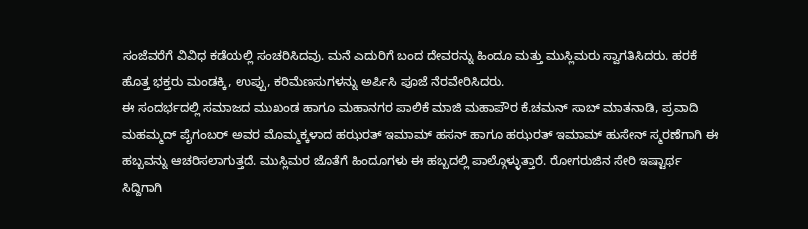ಸಂಜೆವರೆಗೆ ವಿವಿಧ ಕಡೆಯಲ್ಲಿ ಸಂಚರಿಸಿದವು. ಮನೆ ಎದುರಿಗೆ ಬಂದ ದೇವರನ್ನು ಹಿಂದೂ ಮತ್ತು ಮುಸ್ಲಿಮರು ಸ್ವಾಗತಿಸಿದರು. ಹರಕೆ ಹೊತ್ತ ಭಕ್ತರು ಮಂಡಕ್ಕಿ, ಉಪ್ಪು, ಕರಿಮೆಣಸುಗಳನ್ನು ಅರ್ಪಿಸಿ ಪೂಜೆ ನೆರವೇರಿಸಿದರು.
ಈ ಸಂದರ್ಭದಲ್ಲಿ ಸಮಾಜದ ಮುಖಂಡ ಹಾಗೂ ಮಹಾನಗರ ಪಾಲಿಕೆ ಮಾಜಿ ಮಹಾಪೌರ ಕೆ.ಚಮನ್ ಸಾಬ್ ಮಾತನಾಡಿ, ಪ್ರವಾದಿ ಮಹಮ್ಮದ್ ಪೈಗಂಬರ್ ಅವರ ಮೊಮ್ಮಕ್ಕಳಾದ ಹಝರತ್ ಇಮಾಮ್ ಹಸನ್ ಹಾಗೂ ಹಝರತ್ ಇಮಾಮ್ ಹುಸೇನ್ ಸ್ಮರಣೆಗಾಗಿ ಈ ಹಬ್ಬವನ್ನು ಆಚರಿಸಲಾಗುತ್ತದೆ. ಮುಸ್ಲಿಮರ ಜೊತೆಗೆ ಹಿಂದೂಗಳು ಈ ಹಬ್ಬದಲ್ಲಿ ಪಾಲ್ಗೊಳ್ಳುತ್ತಾರೆ. ರೋಗರುಜಿನ ಸೇರಿ ಇಷ್ಟಾರ್ಥ ಸಿದ್ದಿಗಾಗಿ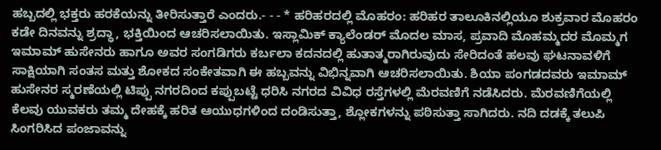ಹಬ್ಬದಲ್ಲಿ ಭಕ್ತರು ಹರಕೆಯನ್ನು ತೀರಿಸುತ್ತಾರೆ ಎಂದರು.- - - * ಹರಿಹರದಲ್ಲಿ ಮೊಹರಂ: ಹರಿಹರ ತಾಲೂಕಿನಲ್ಲಿಯೂ ಶುಕ್ರವಾರ ಮೊಹರಂ ಕಡೇ ದಿನವನ್ನು ಶ್ರದ್ಧಾ, ಭಕ್ತಿಯಿಂದ ಆಚರಿಸಲಾಯಿತು. ಇಸ್ಲಾಮಿಕ್ ಕ್ಯಾಲೆಂಡರ್ ಮೊದಲ ಮಾಸ, ಪ್ರವಾದಿ ಮೊಹಮ್ಮದರ ಮೊಮ್ಮಗ ಇಮಾಮ್ ಹುಸೇನರು ಹಾಗೂ ಅವರ ಸಂಗಡಿಗರು ಕರ್ಬಲಾ ಕದನದಲ್ಲಿ ಹುತಾತ್ಮರಾಗಿರುವುದು ಸೇರಿದಂತೆ ಹಲವು ಘಟನಾವಳಿಗೆ ಸಾಕ್ಷಿಯಾಗಿ ಸಂತಸ ಮತ್ತು ಶೋಕದ ಸಂಕೇತವಾಗಿ ಈ ಹಬ್ಬವನ್ನು ವಿಭಿನ್ನವಾಗಿ ಆಚರಿಸಲಾಯಿತು. ಶಿಯಾ ಪಂಗಡದವರು ಇಮಾಮ್ ಹುಸೇನರ ಸ್ಮರಣೆಯಲ್ಲಿ ಟಿಪ್ಪು ನಗರದಿಂದ ಕಪ್ಪುಬಟ್ಟೆ ಧರಿಸಿ ನಗರದ ವಿವಿಧ ರಸ್ತೆಗಳಲ್ಲಿ ಮೆರವಣಿಗೆ ನಡೆಸಿದರು. ಮೆರವಣಿಗೆಯಲ್ಲಿ ಕೆಲವು ಯುವಕರು ತಮ್ಮ ದೇಹಕ್ಕೆ ಹರಿತ ಆಯುಧಗಳಿಂದ ದಂಡಿಸುತ್ತಾ, ಶ್ಲೋಕಗಳನ್ನು ಪಠಿಸುತ್ತಾ ಸಾಗಿದರು. ನದಿ ದಡಕ್ಕೆ ತಲುಪಿ ಸಿಂಗರಿಸಿದ ಪಂಜಾವನ್ನು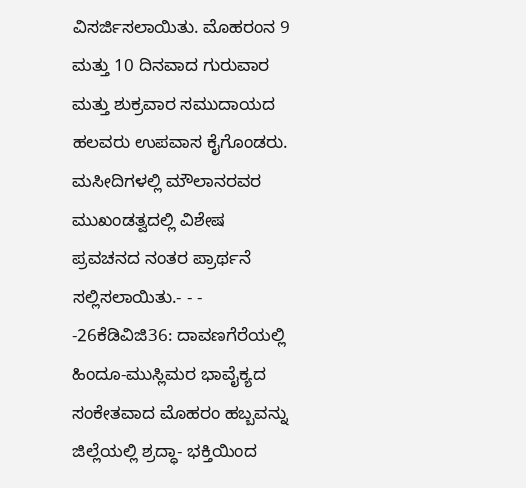ವಿಸರ್ಜಿಸಲಾಯಿತು. ಮೊಹರಂನ 9 ಮತ್ತು 10 ದಿನವಾದ ಗುರುವಾರ ಮತ್ತು ಶುಕ್ರವಾರ ಸಮುದಾಯದ ಹಲವರು ಉಪವಾಸ ಕೈಗೊಂಡರು. ಮಸೀದಿಗಳಲ್ಲಿ ಮೌಲಾನರವರ ಮುಖಂಡತ್ವದಲ್ಲಿ ವಿಶೇಷ ಪ್ರವಚನದ ನಂತರ ಪ್ರಾರ್ಥನೆ ಸಲ್ಲಿಸಲಾಯಿತು.- - -
-26ಕೆಡಿವಿಜಿ36: ದಾವಣಗೆರೆಯಲ್ಲಿ ಹಿಂದೂ-ಮುಸ್ಲಿಮರ ಭಾವೈಕ್ಯದ ಸಂಕೇತವಾದ ಮೊಹರಂ ಹಬ್ಬವನ್ನು ಜಿಲ್ಲೆಯಲ್ಲಿ ಶ್ರದ್ಧಾ- ಭಕ್ತಿಯಿಂದ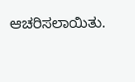ಆಚರಿಸಲಾಯಿತು.